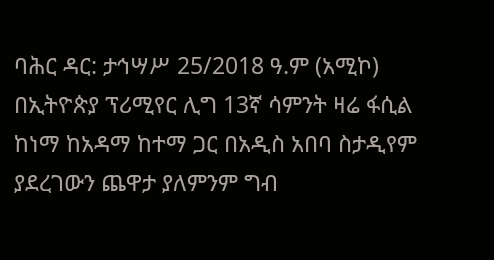ባሕር ዳር: ታኅሣሥ 25/2018 ዓ.ም (አሚኮ) በኢትዮጵያ ፕሪሚየር ሊግ 13ኛ ሳምንት ዛሬ ፋሲል ከነማ ከአዳማ ከተማ ጋር በአዲስ አበባ ስታዲየም ያደረገውን ጨዋታ ያለምንም ግብ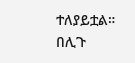ተለያይቷል።
በሊጉ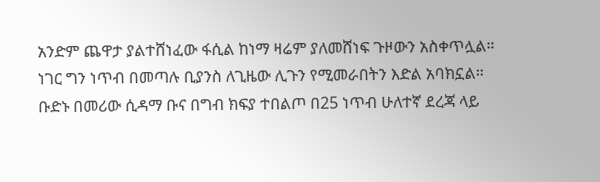አንድም ጨዋታ ያልተሸነፈው ፋሲል ከነማ ዛሬም ያለመሸነፍ ጉዞውን አስቀጥሏል። ነገር ግን ነጥብ በመጣሉ ቢያንስ ለጊዜው ሊጉን የሚመራበትን እድል አባክኗል።
ቡድኑ በመሪው ሲዳማ ቡና በግብ ክፍያ ተበልጦ በ25 ነጥብ ሁለተኛ ደረጃ ላይ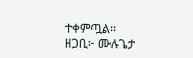ተቀምጧል፡፡
ዘጋቢ፦ ሙሉጌታ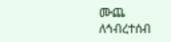ሙጨ
ለኅብረተሰብ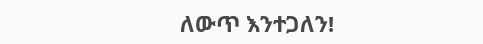ለውጥ እንተጋለን!